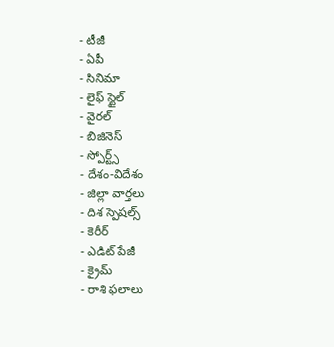- టీజీ
- ఏపీ
- సినిమా
- లైఫ్ స్టైల్
- వైరల్
- బిజినెస్
- స్పోర్ట్స్
- దేశం-విదేశం
- జిల్లా వార్తలు
- దిశ స్పెషల్స్
- కెరీర్
- ఎడిట్ పేజీ
- క్రైమ్
- రాశి ఫలాలు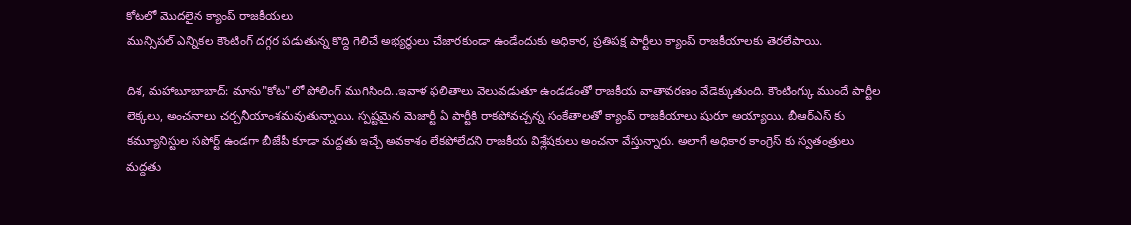కోటలో మొదలైన క్యాంప్ రాజకీయలు
మున్సిపల్ ఎన్నికల కౌంటింగ్ దగ్గర పడుతున్న కొద్ది గెలిచే అభ్యర్థులు చేజారకుండా ఉండేందుకు అధికార, ప్రతిపక్ష పార్టీలు క్యాంప్ రాజకీయాలకు తెరలేపాయి.

దిశ, మహాబూబాబాద్: మాను"కోట"లో పోలింగ్ ముగిసింది..ఇవాళ ఫలితాలు వెలువడుతూ ఉండడంతో రాజకీయ వాతావరణం వేడెక్కుతుంది. కౌంటింగ్కు ముందే పార్టీల లెక్కలు, అంచనాలు చర్చనీయాంశమవుతున్నాయి. స్పష్టమైన మెజార్టీ ఏ పార్టీకి రాకపోవచ్చన్న సంకేతాలతో క్యాంప్ రాజకీయాలు షురూ అయ్యాయి. బీఆర్ఎస్ కు కమ్యూనిస్టుల సపోర్ట్ ఉండగా బీజేపీ కూడా మద్దతు ఇచ్చే అవకాశం లేకపోలేదని రాజకీయ విశ్లేషకులు అంచనా వేస్తున్నారు. అలాగే అధికార కాంగ్రెస్ కు స్వతంత్రులు మద్దతు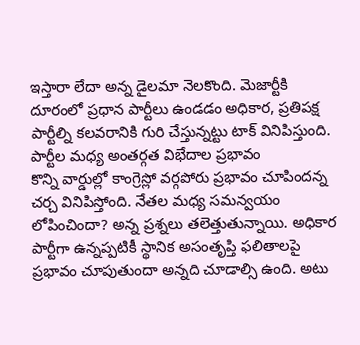ఇస్తారా లేదా అన్న డైలమా నెలకొంది. మెజార్టీకి దూరంలో ప్రధాన పార్టీలు ఉండడం అధికార, ప్రతిపక్ష పార్టీల్ని కలవరానికి గురి చేస్తున్నట్టు టాక్ వినిపిస్తుంది.
పార్టీల మధ్య అంతర్గత విభేదాల ప్రభావం
కొన్ని వార్డుల్లో కాంగ్రెస్లో వర్గపోరు ప్రభావం చూపిందన్న చర్చ వినిపిస్తోంది. నేతల మధ్య సమన్వయం లోపించిందా? అన్న ప్రశ్నలు తలెత్తుతున్నాయి. అధికార పార్టీగా ఉన్నప్పటికీ స్థానిక అసంతృప్తి ఫలితాలపై ప్రభావం చూపుతుందా అన్నది చూడాల్సి ఉంది. అటు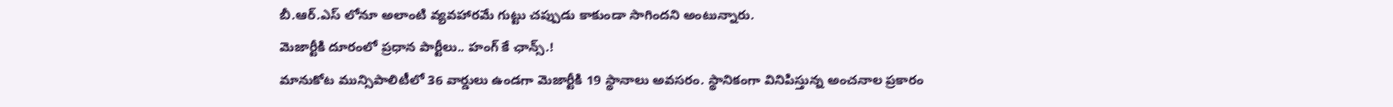బీ.ఆర్.ఎస్ లోనూ అలాంటి వ్యవహారమే గుట్టు చప్పుడు కాకుండా సాగిందని అంటున్నారు.
మెజార్టీకి దూరంలో ప్రధాన పార్టీలు.. హంగ్ కే ఛాన్స్.!
మానుకోట మున్సిపాలిటీలో 36 వార్డులు ఉండగా మెజార్టీకి 19 స్థానాలు అవసరం. స్థానికంగా వినిపిస్తున్న అంచనాల ప్రకారం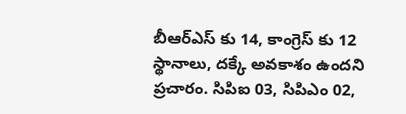బీఆర్ఎస్ కు 14, కాంగ్రెస్ కు 12 స్థానాలు, దక్కే అవకాశం ఉందని ప్రచారం. సిపిఐ 03, సిపిఎం 02,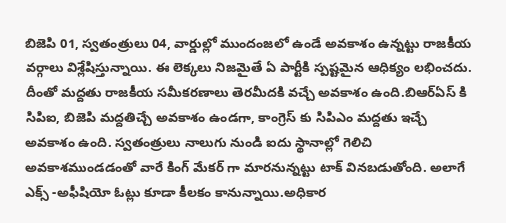బిజెపి 01, స్వతంత్రులు 04, వార్డుల్లో ముందంజలో ఉండే అవకాశం ఉన్నట్టు రాజకీయ వర్గాలు విశ్లేషిస్తున్నాయి. ఈ లెక్కలు నిజమైతే ఏ పార్టీకి స్పష్టమైన ఆధిక్యం లభించదు. దీంతో మద్దతు రాజకీయ సమీకరణాలు తెరమీదకి వచ్చే అవకాశం ఉంది.బిఆర్ఏస్ కి సిపిఐ, బిజెపి మద్దతిచ్చే అవకాశం ఉండగా, కాంగ్రెస్ కు సిపిఎం మద్దతు ఇచ్చే అవకాశం ఉంది. స్వతంత్రులు నాలుగు నుండి ఐదు స్థానాల్లో గెలిచి అవకాశముండడంతో వారే కింగ్ మేకర్ గా మారనున్నట్టు టాక్ వినబడుతోంది. అలాగే ఎక్స్ -అఫీషియో ఓట్లు కూడా కీలకం కానున్నాయి.అధికార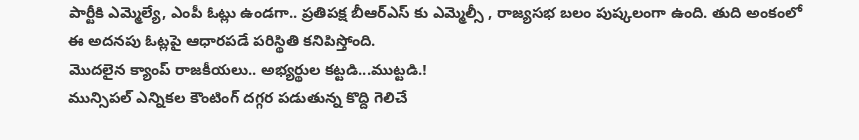పార్టీకి ఎమ్మెల్యే, ఎంపీ ఓట్లు ఉండగా.. ప్రతిపక్ష బీఆర్ఎస్ కు ఎమ్మెల్సీ , రాజ్యసభ బలం పుష్కలంగా ఉంది. తుది అంకంలో ఈ అదనపు ఓట్లపై ఆధారపడే పరిస్థితి కనిపిస్తోంది.
మొదలైన క్యాంప్ రాజకీయలు.. అభ్యర్థుల కట్టడి...ముట్టడి.!
మున్సిపల్ ఎన్నికల కౌంటింగ్ దగ్గర పడుతున్న కొద్ది గెలిచే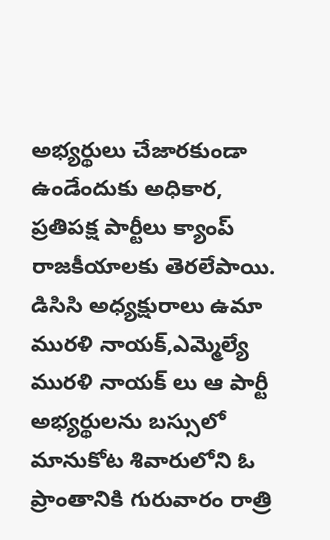అభ్యర్థులు చేజారకుండా ఉండేందుకు అధికార, ప్రతిపక్ష పార్టీలు క్యాంప్ రాజకీయాలకు తెరలేపాయి. డిసిసి అధ్యక్షురాలు ఉమా మురళి నాయక్,ఎమ్మెల్యే మురళి నాయక్ లు ఆ పార్టీ అభ్యర్థులను బస్సులో మానుకోట శివారులోని ఓ ప్రాంతానికి గురువారం రాత్రి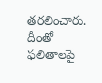తరలించారు. దీంతో ఫలితాలపై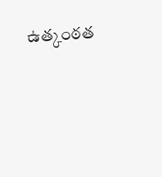ఉత్కంఠత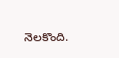నెలకొంది.